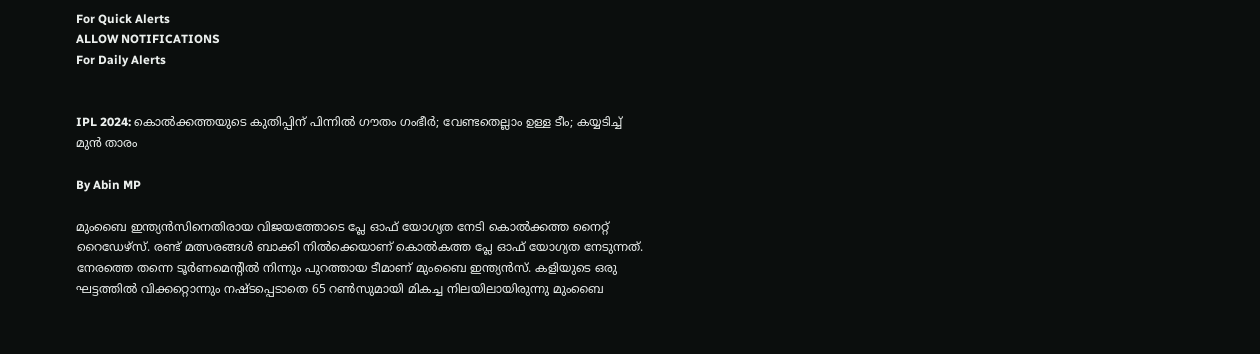For Quick Alerts
ALLOW NOTIFICATIONS
For Daily Alerts


IPL 2024: കൊല്‍ക്കത്തയുടെ കുതിപ്പിന് പിന്നില്‍ ഗൗതം ഗംഭീര്‍; വേണ്ടതെല്ലാം ഉള്ള ടീം; കയ്യടിച്ച് മുന്‍ താരം

By Abin MP

മുംബൈ ഇന്ത്യന്‍സിനെതിരായ വിജയത്തോടെ പ്ലേ ഓഫ് യോഗ്യത നേടി കൊല്‍ക്കത്ത നൈറ്റ് റൈഡേഴ്‌സ്. രണ്ട് മത്സരങ്ങള്‍ ബാക്കി നില്‍ക്കെയാണ് കൊല്‍കത്ത പ്ലേ ഓഫ് യോഗ്യത നേടുന്നത്. നേരത്തെ തന്നെ ടൂര്‍ണമെന്റില്‍ നിന്നും പുറത്തായ ടീമാണ് മുംബൈ ഇന്ത്യന്‍സ്. കളിയുടെ ഒരു ഘട്ടത്തില്‍ വിക്കറ്റൊന്നും നഷ്ടപ്പെടാതെ 65 റണ്‍സുമായി മികച്ച നിലയിലായിരുന്നു മുംബൈ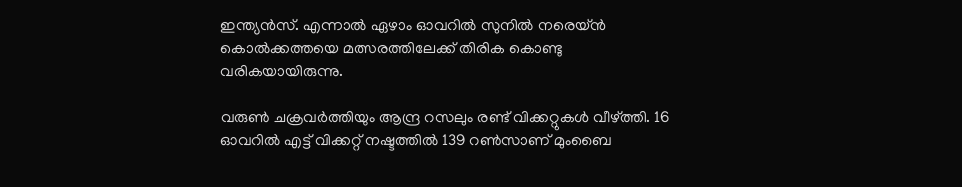ഇന്ത്യന്‍സ്. എന്നാല്‍ ഏഴാം ഓവറില്‍ സുനില്‍ നരെയ്ന്‍ കൊല്‍ക്കത്തയെ മത്സരത്തിലേക്ക് തിരിക കൊണ്ടു വരികയായിരുന്നു.

വരുണ്‍ ചക്രവര്‍ത്തിയും ആന്ദ്ര റസലും രണ്ട് വിക്കറ്റുകള്‍ വീഴ്ത്തി. 16 ഓവറില്‍ എട്ട് വിക്കറ്റ് നഷ്ടത്തില്‍ 139 റണ്‍സാണ് മുംബൈ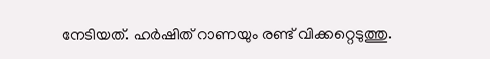നേടിയത്. ഹര്‍ഷിത് റാണയും രണ്ട് വിക്കറ്റെടുത്തു.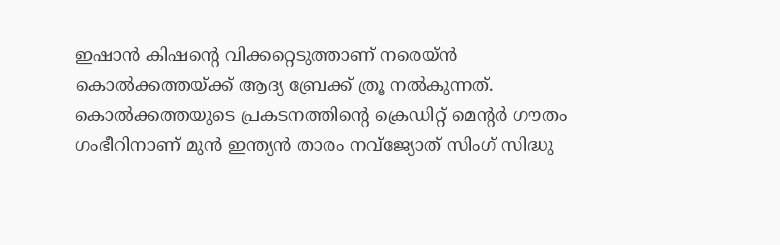ഇഷാന്‍ കിഷന്റെ വിക്കറ്റെടുത്താണ് നരെയ്ന്‍ കൊല്‍ക്കത്തയ്ക്ക് ആദ്യ ബ്രേക്ക് ത്രൂ നല്‍കുന്നത്. കൊല്‍ക്കത്തയുടെ പ്രകടനത്തിന്റെ ക്രെഡിറ്റ് മെന്റര്‍ ഗൗതം ഗംഭീറിനാണ് മുന്‍ ഇന്ത്യന്‍ താരം നവ്‌ജ്യോത് സിംഗ് സിദ്ധു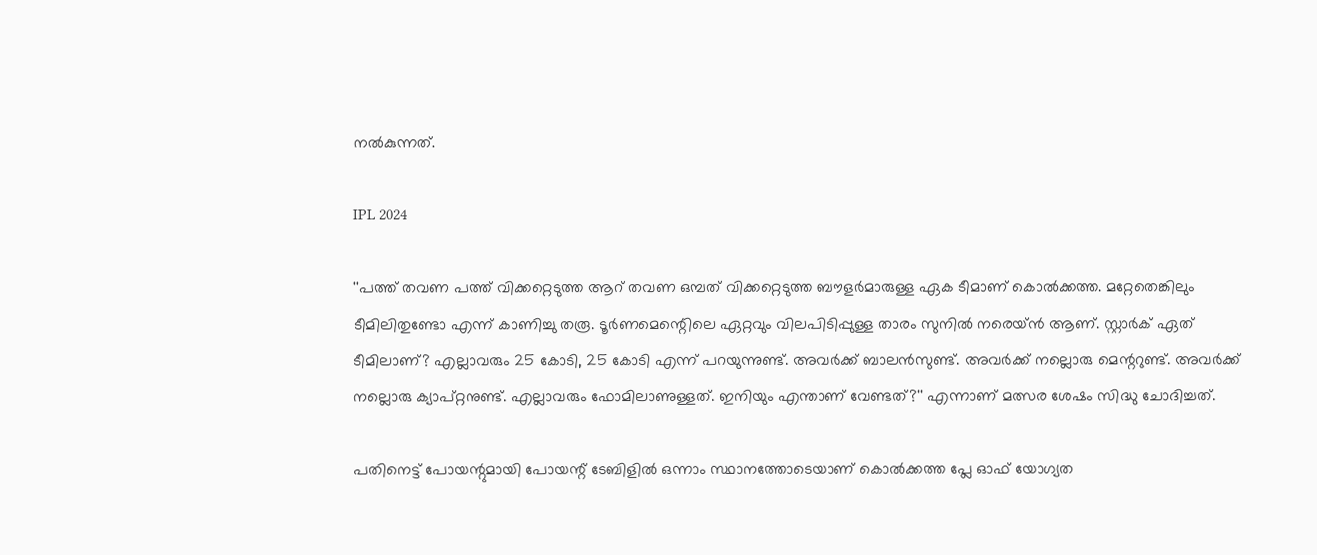നല്‍കുന്നത്.

IPL 2024

''പത്ത് തവണ പത്ത് വിക്കറ്റെടുത്ത ആറ് തവണ ഒമ്പത് വിക്കറ്റെടുത്ത ബൗളര്‍മാരുള്ള ഏക ടീമാണ് കൊല്‍ക്കത്ത. മറ്റേതെങ്കിലും ടീമിലിതുണ്ടോ എന്ന് കാണിച്ചു തരൂ. ടൂര്‍ണമെന്റെിലെ ഏറ്റവും വിലപിടിപ്പുള്ള താരം സുനില്‍ നരെയ്ന്‍ ആണ്. സ്റ്റാര്‍ക് ഏത് ടീമിലാണ്? എല്ലാവരും 25 കോടി, 25 കോടി എന്ന് പറയുന്നുണ്ട്. അവര്‍ക്ക് ബാലന്‍സുണ്ട്. അവര്‍ക്ക് നല്ലൊരു മെന്ററുണ്ട്. അവര്‍ക്ക് നല്ലൊരു ക്യാപ്റ്റനുണ്ട്. എല്ലാവരും ഫോമിലാണുള്ളത്. ഇനിയും എന്താണ് വേണ്ടത്?'' എന്നാണ് മത്സര ശേഷം സിദ്ധു ചോദിച്ചത്.

പതിനെട്ട് പോയന്റുമായി പോയന്റ് ടേബിളില്‍ ഒന്നാം സ്ഥാനത്തോടെയാണ് കൊല്‍ക്കത്ത പ്ലേ ഓഫ് യോഗ്യത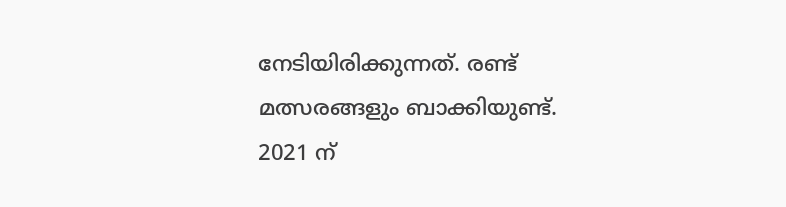നേടിയിരിക്കുന്നത്. രണ്ട് മത്സരങ്ങളും ബാക്കിയുണ്ട്. 2021 ന്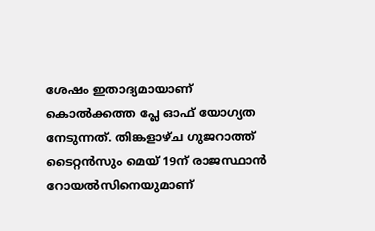ശേഷം ഇതാദ്യമായാണ് കൊല്‍ക്കത്ത പ്ലേ ഓഫ് യോഗ്യത നേടുന്നത്. തിങ്കളാഴ്ച ഗുജറാത്ത് ടൈറ്റന്‍സും മെയ് 19ന് രാജസ്ഥാന്‍ റോയല്‍സിനെയുമാണ്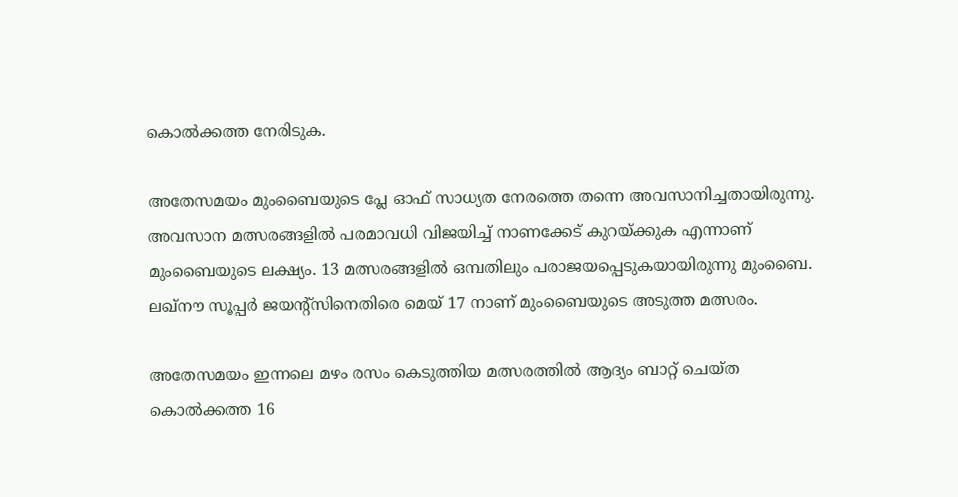കൊല്‍ക്കത്ത നേരിടുക.

അതേസമയം മുംബൈയുടെ പ്ലേ ഓഫ് സാധ്യത നേരത്തെ തന്നെ അവസാനിച്ചതായിരുന്നു. അവസാന മത്സരങ്ങളില്‍ പരമാവധി വിജയിച്ച് നാണക്കേട് കുറയ്ക്കുക എന്നാണ് മുംബൈയുടെ ലക്ഷ്യം. 13 മത്സരങ്ങളില്‍ ഒമ്പതിലും പരാജയപ്പെടുകയായിരുന്നു മുംബൈ. ലഖ്‌നൗ സൂപ്പര്‍ ജയന്റ്‌സിനെതിരെ മെയ് 17 നാണ് മുംബൈയുടെ അടുത്ത മത്സരം.

അതേസമയം ഇന്നലെ മഴം രസം കെടുത്തിയ മത്സരത്തില്‍ ആദ്യം ബാറ്റ് ചെയ്ത കൊല്‍ക്കത്ത 16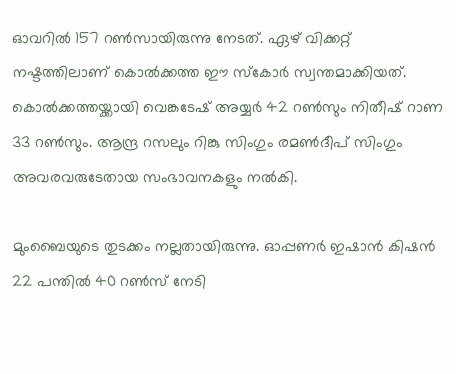ഓവറില്‍ 157 റണ്‍സായിരുന്നു നേടത്. ഏഴ് വിക്കറ്റ് നഷ്ടത്തിലാണ് കൊല്‍ക്കത്ത ഈ സ്‌കോര്‍ സ്വന്തമാക്കിയത്. കൊല്‍ക്കത്തയ്ക്കായി വെങ്കടേഷ് അയ്യര്‍ 42 റണ്‍സും നിതീഷ് റാണ 33 റണ്‍സും. ആന്ദ്ര റസലും റിങ്കു സിംഗും രമണ്‍ദീപ് സിംഗും അവരവരുടേതായ സംഭാവനകളും നല്‍കി.

മുംബൈയുടെ തുടക്കം നല്ലതായിരുന്നു. ഓപ്പണര്‍ ഇഷാന്‍ കിഷന്‍ 22 പന്തില്‍ 40 റണ്‍സ് നേടി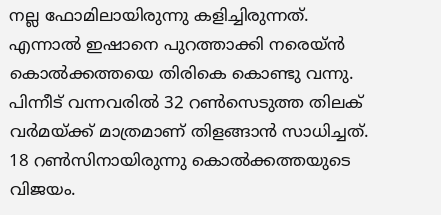നല്ല ഫോമിലായിരുന്നു കളിച്ചിരുന്നത്. എന്നാല്‍ ഇഷാനെ പുറത്താക്കി നരെയ്ന്‍ കൊല്‍ക്കത്തയെ തിരികെ കൊണ്ടു വന്നു. പിന്നീട് വന്നവരില്‍ 32 റണ്‍സെടുത്ത തിലക് വര്‍മയ്ക്ക് മാത്രമാണ് തിളങ്ങാന്‍ സാധിച്ചത്. 18 റണ്‍സിനായിരുന്നു കൊല്‍ക്കത്തയുടെ വിജയം.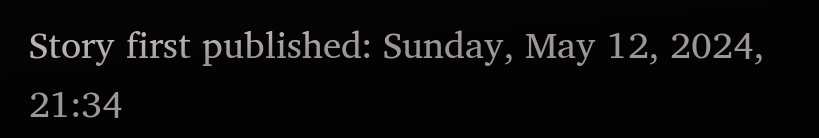Story first published: Sunday, May 12, 2024, 21:34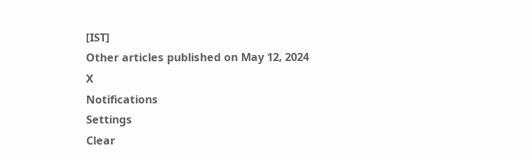[IST]
Other articles published on May 12, 2024
X
Notifications
Settings
Clear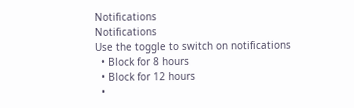Notifications
Notifications
Use the toggle to switch on notifications
  • Block for 8 hours
  • Block for 12 hours
  •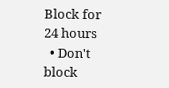Block for 24 hours
  • Don't block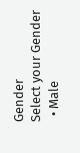Gender
Select your Gender
  • Male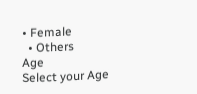• Female
  • Others
Age
Select your Age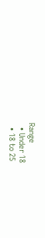Range
  • Under 18
  • 18 to 25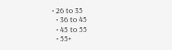• 26 to 35
  • 36 to 45
  • 45 to 55
  • 55+